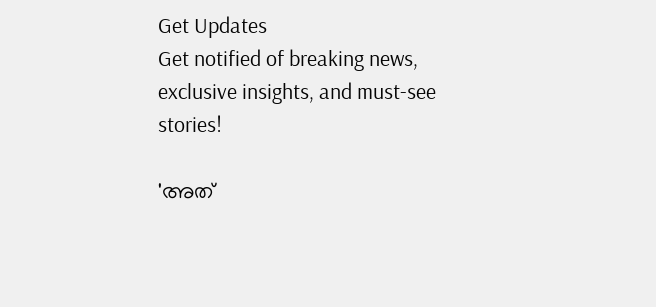Get Updates
Get notified of breaking news, exclusive insights, and must-see stories!

'അത്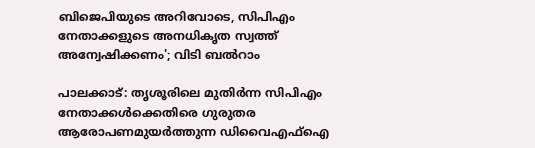ബിജെപിയുടെ അറിവോടെ, സിപിഎം നേതാക്കളുടെ അനധികൃത സ്വത്ത് അന്വേഷിക്കണം'; വിടി ബൽറാം

പാലക്കാട്: തൃശൂരിലെ മുതിർന്ന സിപിഎം നേതാക്കൾക്കെതിരെ ഗുരുതര ആരോപണമുയർത്തുന്ന ഡിവൈഎഫ്ഐ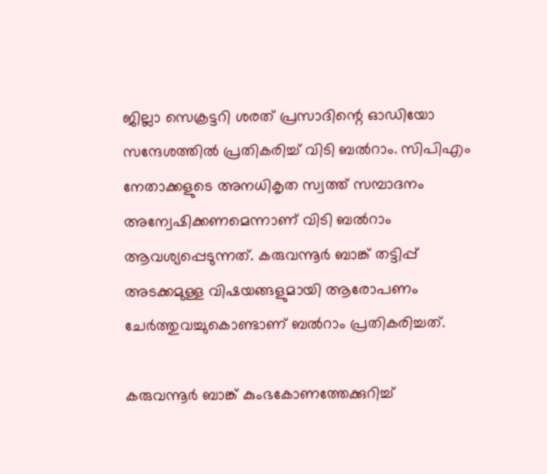ജില്ലാ സെക്രട്ടറി ശരത് പ്രസാദിന്റെ ഓഡിയോ സന്ദേശത്തിൽ പ്രതികരിച്ച് വിടി ബൽറാം. സിപിഎം നേതാക്കളുടെ അനധികൃത സ്വത്ത് സമ്പാദനം അന്വേഷിക്കണമെന്നാണ് വിടി ബൽറാം ആവശ്യപ്പെടുന്നത്. കരുവന്നൂർ ബാങ്ക് തട്ടിപ്പ് അടക്കമുള്ള വിഷയങ്ങളുമായി ആരോപണം ചേർത്തുവച്ചുകൊണ്ടാണ് ബൽറാം പ്രതികരിച്ചത്.

കരുവന്നൂർ ബാങ്ക് കുംഭകോണത്തേക്കുറിച്ച്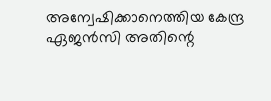അന്വേഷിക്കാനെത്തിയ കേന്ദ്ര ഏജൻസി അതിന്റെ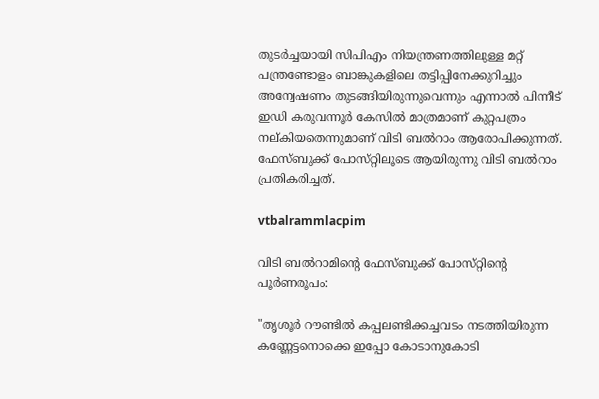തുടർച്ചയായി സിപിഎം നിയന്ത്രണത്തിലുള്ള മറ്റ് പന്ത്രണ്ടോളം ബാങ്കുകളിലെ തട്ടിപ്പിനേക്കുറിച്ചും അന്വേഷണം തുടങ്ങിയിരുന്നുവെന്നും എന്നാൽ പിന്നീട് ഇഡി കരുവന്നൂർ കേസിൽ മാത്രമാണ് കുറ്റപത്രം നല്കിയതെന്നുമാണ് വിടി ബൽറാം ആരോപിക്കുന്നത്. ഫേസ്‌ബുക്ക് പോസ്‌റ്റിലൂടെ ആയിരുന്നു വിടി ബൽറാം പ്രതികരിച്ചത്.

vtbalrammlacpim

വിടി ബൽറാമിന്റെ ഫേസ്‌ബുക്ക് പോസ്‌റ്റിന്റെ പൂർണരൂപം:

"തൃശൂർ റൗണ്ടിൽ കപ്പലണ്ടിക്കച്ചവടം നടത്തിയിരുന്ന കണ്ണേട്ടനൊക്കെ ഇപ്പോ കോടാനുകോടി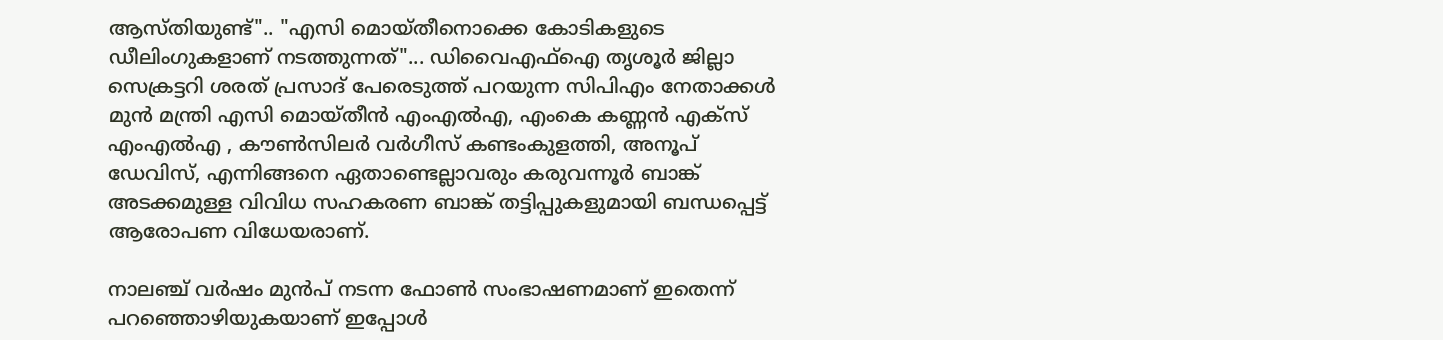ആസ്‌തിയുണ്ട്".. "എസി മൊയ്‌തീനൊക്കെ കോടികളുടെ ഡീലിംഗുകളാണ് നടത്തുന്നത്"... ഡിവൈഎഫ്ഐ തൃശൂർ ജില്ലാ സെക്രട്ടറി ശരത് പ്രസാദ് പേരെടുത്ത് പറയുന്ന സിപിഎം നേതാക്കൾ മുൻ മന്ത്രി എസി മൊയ്‌തീൻ എംഎൽഎ, എംകെ കണ്ണൻ എക്‌സ് എംഎൽഎ , കൗൺസിലർ വർഗീസ് കണ്ടംകുളത്തി, അനൂപ് ഡേവിസ്, എന്നിങ്ങനെ ഏതാണ്ടെല്ലാവരും കരുവന്നൂർ ബാങ്ക് അടക്കമുള്ള വിവിധ സഹകരണ ബാങ്ക് തട്ടിപ്പുകളുമായി ബന്ധപ്പെട്ട് ആരോപണ വിധേയരാണ്.

നാലഞ്ച് വർഷം മുൻപ് നടന്ന ഫോൺ സംഭാഷണമാണ് ഇതെന്ന് പറഞ്ഞൊഴിയുകയാണ് ഇപ്പോൾ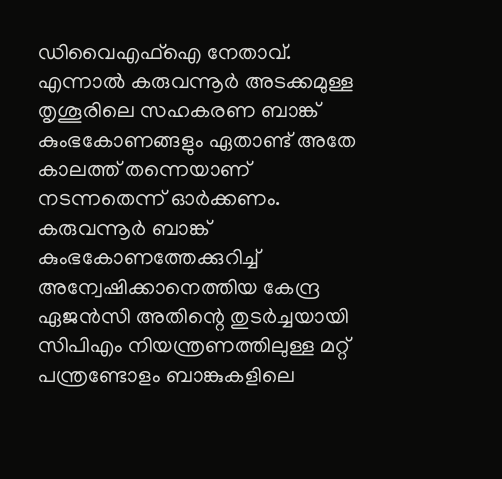ഡിവൈഎഫ്ഐ നേതാവ്. എന്നാൽ കരുവന്നൂർ അടക്കമുള്ള തൃശൂരിലെ സഹകരണ ബാങ്ക് കുംഭകോണങ്ങളും ഏതാണ്ട് അതേ കാലത്ത് തന്നെയാണ് നടന്നതെന്ന് ഓർക്കണം. കരുവന്നൂർ ബാങ്ക് കുംഭകോണത്തേക്കുറിച്ച് അന്വേഷിക്കാനെത്തിയ കേന്ദ്ര ഏജൻസി അതിന്റെ തുടർച്ചയായി സിപിഎം നിയന്ത്രണത്തിലുള്ള മറ്റ് പന്ത്രണ്ടോളം ബാങ്കുകളിലെ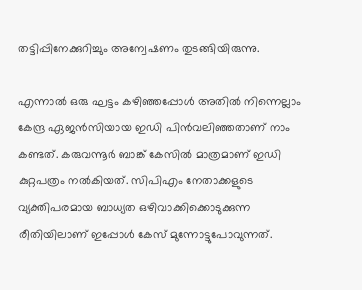തട്ടിപ്പിനേക്കുറിച്ചും അന്വേഷണം തുടങ്ങിയിരുന്നു.

എന്നാൽ ഒരു ഘട്ടം കഴിഞ്ഞപ്പോൾ അതിൽ നിന്നെല്ലാം കേന്ദ്ര ഏജൻസിയായ ഇഡി പിൻവലിഞ്ഞതാണ് നാം കണ്ടത്. കരുവന്നൂർ ബാങ്ക് കേസിൽ മാത്രമാണ് ഇഡി കുറ്റപത്രം നൽകിയത്. സിപിഎം നേതാക്കളുടെ വ്യക്തിപരമായ ബാധ്യത ഒഴിവാക്കിക്കൊടുക്കുന്ന രീതിയിലാണ് ഇപ്പോൾ കേസ് മുന്നോട്ടുപോവുന്നത്.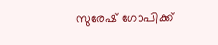സുരേഷ് ഗോപിക്ക്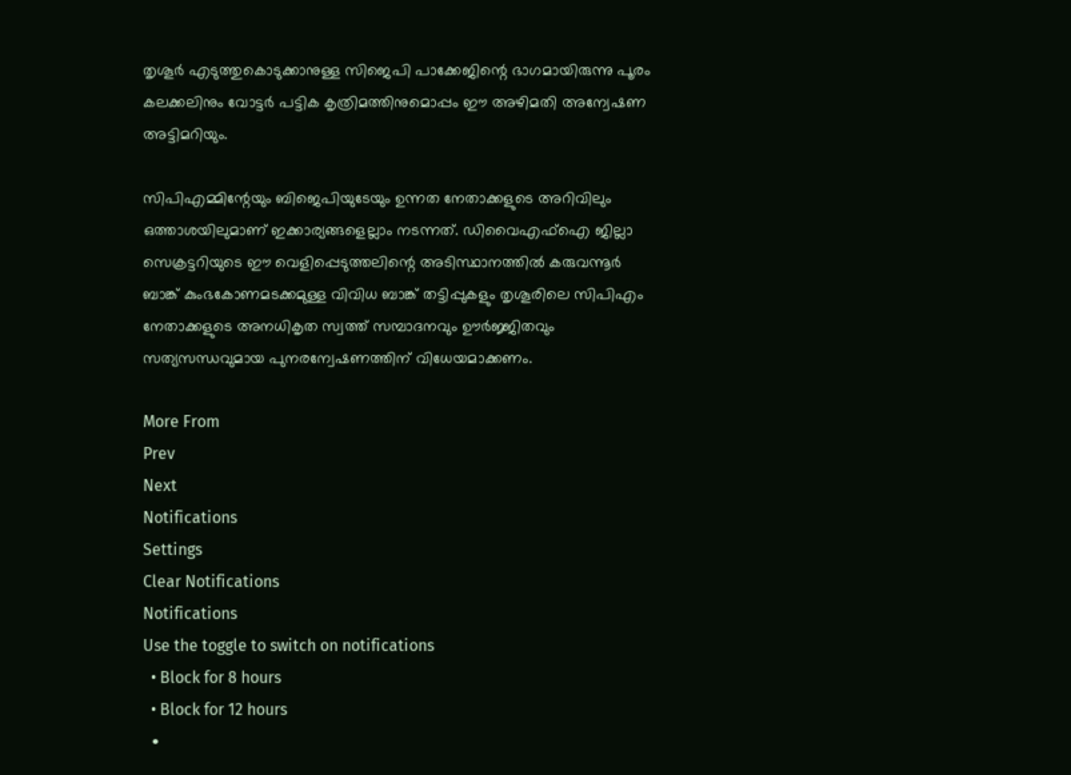തൃശൂർ എടുത്തുകൊടുക്കാനുള്ള സിജെപി പാക്കേജിന്റെ ഭാഗമായിരുന്നു പൂരം കലക്കലിനും വോട്ടർ പട്ടിക കൃത്രിമത്തിനുമൊപ്പം ഈ അഴിമതി അന്വേഷണ അട്ടിമറിയും.

സിപിഎമ്മിന്റേയും ബിജെപിയുടേയും ഉന്നത നേതാക്കളുടെ അറിവിലും ഒത്താശയിലുമാണ് ഇക്കാര്യങ്ങളെല്ലാം നടന്നത്. ഡിവൈഎഫ്ഐ ജില്ലാ സെക്രട്ടറിയുടെ ഈ വെളിപ്പെടുത്തലിന്റെ അടിസ്ഥാനത്തിൽ കരുവന്നൂർ ബാങ്ക് കുംഭകോണമടക്കമുള്ള വിവിധ ബാങ്ക് തട്ടിപ്പുകളും തൃശൂരിലെ സിപിഎം നേതാക്കളുടെ അനധികൃത സ്വത്ത് സമ്പാദനവും ഊർജ്ജിതവും സത്യസന്ധവുമായ പുനരന്വേഷണത്തിന് വിധേയമാക്കണം.

More From
Prev
Next
Notifications
Settings
Clear Notifications
Notifications
Use the toggle to switch on notifications
  • Block for 8 hours
  • Block for 12 hours
  •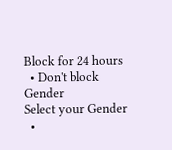Block for 24 hours
  • Don't block
Gender
Select your Gender
  •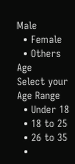Male
  • Female
  • Others
Age
Select your Age Range
  • Under 18
  • 18 to 25
  • 26 to 35
  •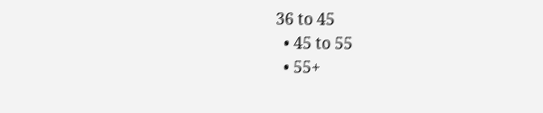36 to 45
  • 45 to 55
  • 55+